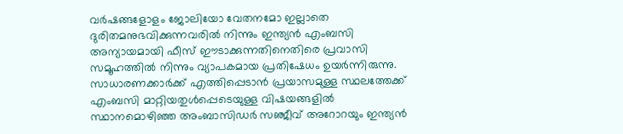വര്‍ഷങ്ങളോളം ജോലിയോ വേതനമോ ഇല്ലാതെ ദുരിതമനുഭവിക്കുന്നവരില്‍ നിന്നും ഇന്ത്യന്‍ എംബസി അന്യായമായി ഫീസ് ഈടാക്കുന്നതിനെതിരെ പ്രവാസി സമൂഹത്തില്‍ നിന്നും വ്യാപകമായ പ്രതിഷേധം ഉയര്‍ന്നിരുന്നു. സാധാരണക്കാര്‍ക്ക് എത്തിപ്പെടാന്‍ പ്രയാസമുള്ള സ്ഥലത്തേക്ക് എംബസി മാറ്റിയതുള്‍പ്പെടെയുള്ള വിഷയങ്ങളില്‍ സ്ഥാനമൊഴിഞ്ഞ അംബാസിഡര്‍ സഞ്ജീവ് അറോറയും ഇന്ത്യന്‍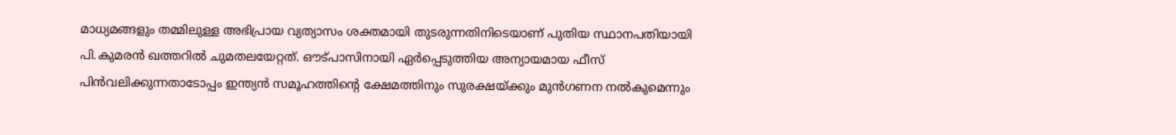മാധ്യമങ്ങളും തമ്മിലുള്ള അഭിപ്രായ വ്യത്യാസം ശക്തമായി തുടരുന്നതിനിടെയാണ് പുതിയ സ്ഥാനപതിയായി പി.കുമരന്‍ ഖത്തറില്‍ ചുമതലയേറ്റത്. ഔട്പാസിനായി ഏര്‍പ്പെടുത്തിയ അന്യായമായ ഫീസ് പിന്‍വലിക്കുന്നതാടോപ്പം ഇന്ത്യന്‍ സമൂഹത്തിന്റെ ക്ഷേമത്തിനും സുരക്ഷയ്‌ക്കും മുന്‍ഗണന നല്‍കുമെന്നും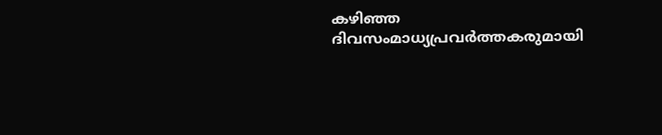കഴിഞ്ഞ ദിവസംമാധ്യപ്രവര്‍ത്തകരുമായി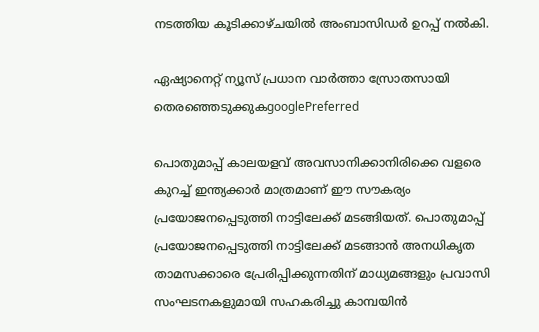നടത്തിയ കൂടിക്കാഴ്ചയില്‍ അംബാസിഡര്‍ ഉറപ്പ് നല്‍കി.

ഏഷ്യാനെറ്റ് ന്യൂസ് പ്രധാന വാർത്താ സ്രോതസായി തെരഞ്ഞെടുക്കുകgooglePreferred

പൊതുമാപ്പ് കാലയളവ് അവസാനിക്കാനിരിക്കെ വളരെ കുറച്ച് ഇന്ത്യക്കാര്‍ മാത്രമാണ് ഈ സൗകര്യം പ്രയോജനപ്പെടുത്തി നാട്ടിലേക്ക് മടങ്ങിയത്. പൊതുമാപ്പ് പ്രയോജനപ്പെടുത്തി നാട്ടിലേക്ക് മടങ്ങാന്‍ അനധികൃത താമസക്കാരെ പ്രേരിപ്പിക്കുന്നതിന് മാധ്യമങ്ങളും പ്രവാസി സംഘടനകളുമായി സഹകരിച്ചു കാമ്പയിന്‍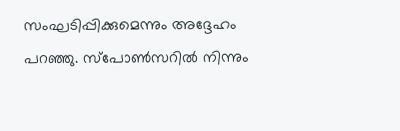സംഘടിപ്പിക്കുമെന്നും അദ്ദേഹം പറഞ്ഞു. സ്‌പോണ്‍സറില്‍ നിന്നും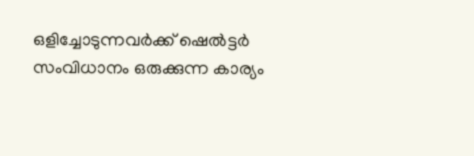ഒളിച്ചോടുന്നവര്‍ക്ക് ഷെല്‍ട്ടര്‍ സംവിധാനം ഒരുക്കുന്ന കാര്യം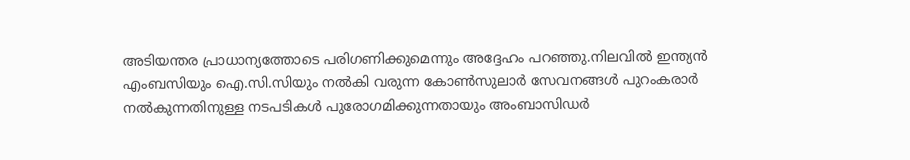അടിയന്തര പ്രാധാന്യത്തോടെ പരിഗണിക്കുമെന്നും അദ്ദേഹം പറഞ്ഞു.നിലവില്‍ ഇന്ത്യന്‍ എംബസിയും ഐ.സി.സിയും നല്‍കി വരുന്ന കോണ്‍സുലാര്‍ സേവനങ്ങള്‍ പുറംകരാര്‍ നല്‍കുന്നതിനുള്ള നടപടികള്‍ പുരോഗമിക്കുന്നതായും അംബാസിഡര്‍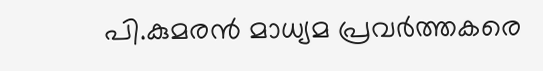പി.കുമരന്‍ മാധ്യമ പ്രവര്‍ത്തകരെ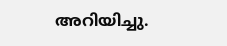അറിയിച്ചു.